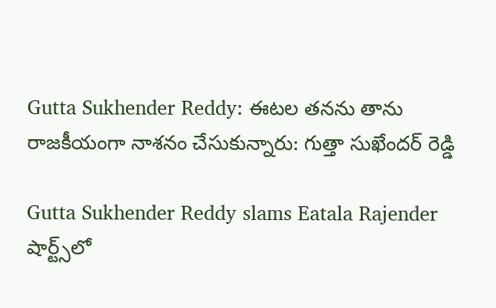Gutta Sukhender Reddy: ఈటల తనను తాను రాజకీయంగా నాశనం చేసుకున్నారు: గుత్తా సుఖేందర్ రెడ్డి

Gutta Sukhender Reddy slams Eatala Rajender
షార్ట్స్‌లో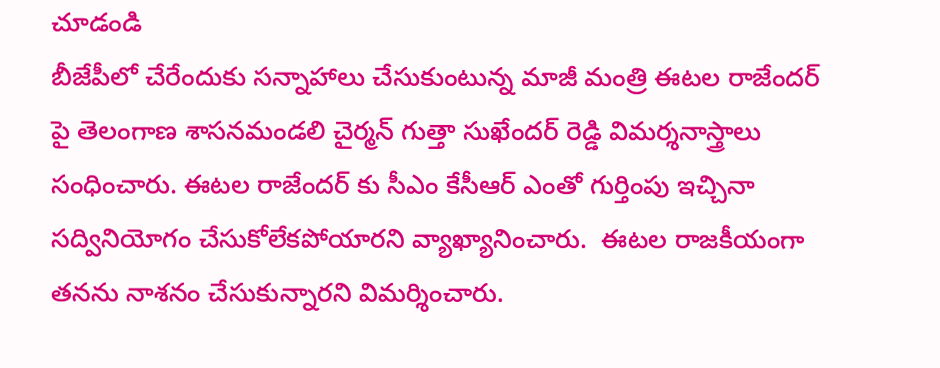చూడండి
బీజేపీలో చేరేందుకు సన్నాహాలు చేసుకుంటున్న మాజీ మంత్రి ఈటల రాజేందర్ పై తెలంగాణ శాసనమండలి చైర్మన్ గుత్తా సుఖేందర్ రెడ్డి విమర్శనాస్త్రాలు సంధించారు. ఈటల రాజేందర్ కు సీఎం కేసీఆర్ ఎంతో గుర్తింపు ఇచ్చినా సద్వినియోగం చేసుకోలేకపోయారని వ్యాఖ్యానించారు.  ఈటల రాజకీయంగా తనను నాశనం చేసుకున్నారని విమర్శించారు.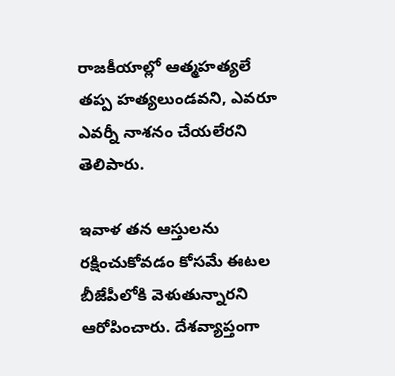రాజకీయాల్లో ఆత్మహత్యలే తప్ప హత్యలుండవని, ఎవరూ ఎవర్నీ నాశనం చేయలేరని తెలిపారు.

ఇవాళ తన ఆస్తులను రక్షించుకోవడం కోసమే ఈటల బీజేపీలోకి వెళుతున్నారని ఆరోపించారు. దేశవ్యాప్తంగా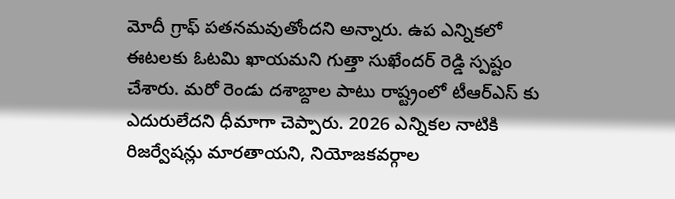మోదీ గ్రాఫ్ పతనమవుతోందని అన్నారు. ఉప ఎన్నికలో ఈటలకు ఓటమి ఖాయమని గుత్తా సుఖేందర్ రెడ్డి స్పష్టం చేశారు. మరో రెండు దశాబ్దాల పాటు రాష్ట్రంలో టీఆర్ఎస్ కు ఎదురులేదని ధీమాగా చెప్పారు. 2026 ఎన్నికల నాటికి రిజర్వేషన్లు మారతాయని, నియోజకవర్గాల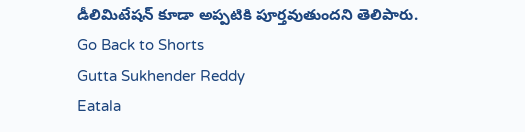డీలిమిటేషన్ కూడా అప్పటికి పూర్తవుతుందని తెలిపారు.
Go Back to Shorts
Gutta Sukhender Reddy
Eatala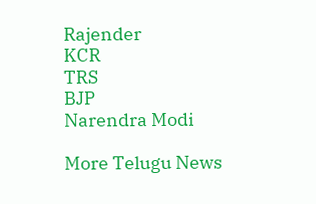Rajender
KCR
TRS
BJP
Narendra Modi

More Telugu News